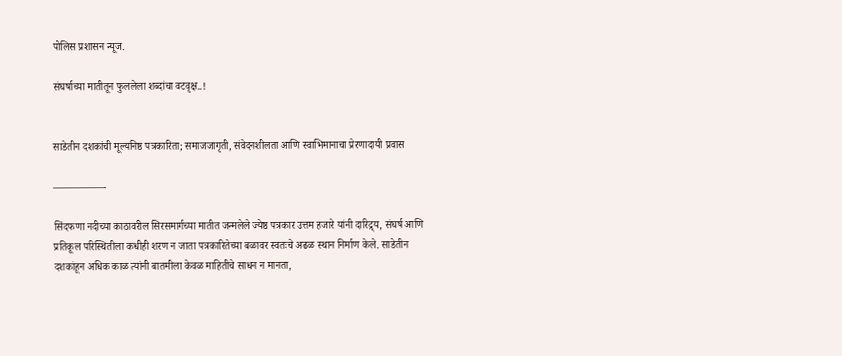पोलिस प्रशासन न्यूज.

संघर्षाच्या मातीतून फुललेला शब्दांचा वटवृक्ष..!


साडेतीन दशकांची मूल्यनिष्ठ पत्रकारिता; समाजजागृती, संवेदनशीलता आणि स्वाभिमानाचा प्रेरणादायी प्रवास

—————-

सिंदफणा नदीच्या काठावरील सिरसमार्गच्या मातीत जन्मलेले ज्येष्ठ पत्रकार उत्तम हजारे यांनी दारिद्र्य, संघर्ष आणि प्रतिकूल परिस्थितीला कधीही शरण न जाता पत्रकारितेच्या बळावर स्वतःचे अढळ स्थान निर्माण केले. साडेतीन दशकांहून अधिक काळ त्यांनी बातमीला केवळ माहितीचे साधन न मानता,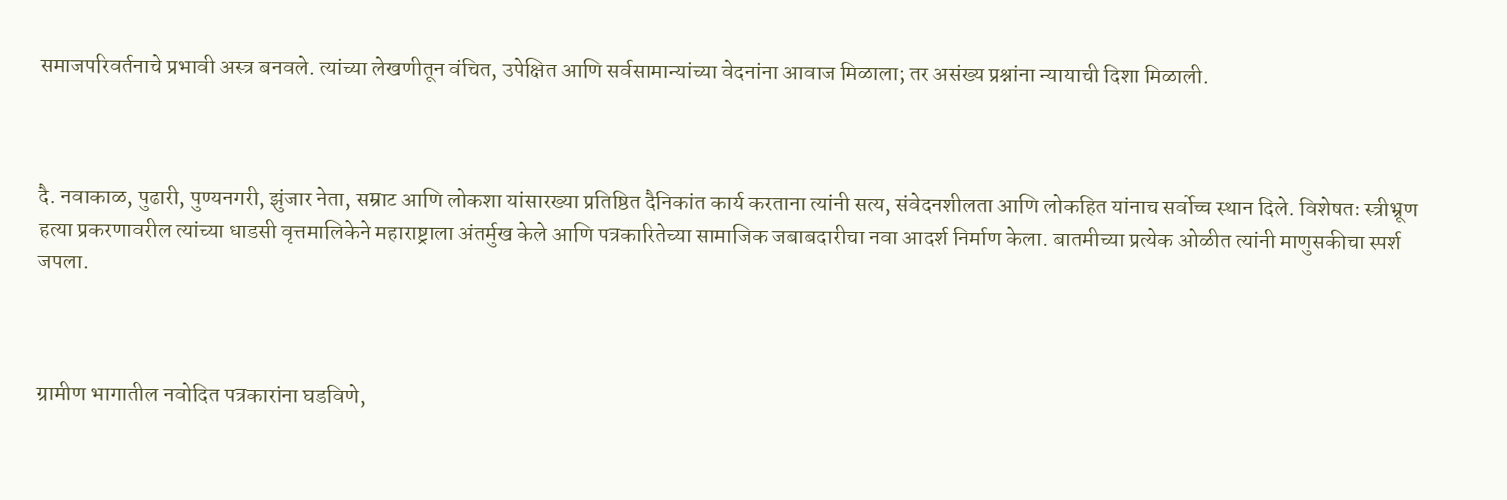समाजपरिवर्तनाचे प्रभावी अस्त्र बनवले. त्यांच्या लेखणीतून वंचित, उपेक्षित आणि सर्वसामान्यांच्या वेदनांना आवाज मिळाला; तर असंख्य प्रश्नांना न्यायाची दिशा मिळाली.



दै. नवाकाळ, पुढारी, पुण्यनगरी, झुंजार नेता, सम्राट आणि लोकशा यांसारख्या प्रतिष्ठित दैनिकांत कार्य करताना त्यांनी सत्य, संवेदनशीलता आणि लोकहित यांनाच सर्वोच्च स्थान दिले. विशेषतः स्त्रीभ्रूण हत्या प्रकरणावरील त्यांच्या धाडसी वृत्तमालिकेने महाराष्ट्राला अंतर्मुख केले आणि पत्रकारितेच्या सामाजिक जबाबदारीचा नवा आदर्श निर्माण केला. बातमीच्या प्रत्येक ओळीत त्यांनी माणुसकीचा स्पर्श जपला.



ग्रामीण भागातील नवोदित पत्रकारांना घडविणे,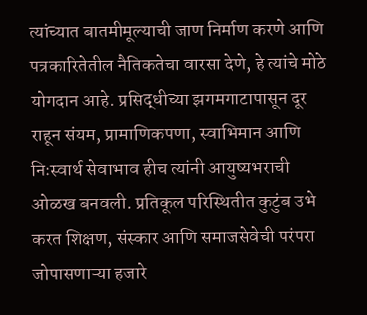त्यांच्यात बातमीमूल्याची जाण निर्माण करणे आणि पत्रकारितेतील नैतिकतेचा वारसा देणे, हे त्यांचे मोठे योगदान आहे. प्रसिद्धीच्या झगमगाटापासून दूर राहून संयम, प्रामाणिकपणा, स्वाभिमान आणि निःस्वार्थ सेवाभाव हीच त्यांनी आयुष्यभराची ओळख बनवली. प्रतिकूल परिस्थितीत कुटुंब उभे करत शिक्षण, संस्कार आणि समाजसेवेची परंपरा जोपासणाऱ्या हजारे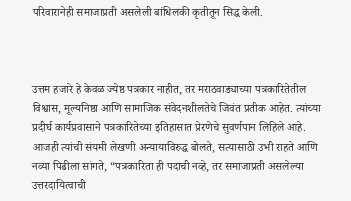परिवारानेही समाजाप्रती असलेली बांधिलकी कृतीतून सिद्ध केली.



उत्तम हजारे हे केवळ ज्येष्ठ पत्रकार नाहीत, तर मराठवाड्याच्या पत्रकारितेतील विश्वास, मूल्यनिष्ठा आणि सामाजिक संवेदनशीलतेचे जिवंत प्रतीक आहेत. त्यांच्या प्रदीर्घ कार्यप्रवासाने पत्रकारितेच्या इतिहासात प्रेरणेचे सुवर्णपान लिहिले आहे. आजही त्यांची संयमी लेखणी अन्यायाविरुद्ध बोलते, सत्यासाठी उभी राहते आणि नव्या पिढीला सांगते, “पत्रकारिता ही पदाची नव्हे, तर समाजाप्रती असलेल्या उत्तरदायित्वाची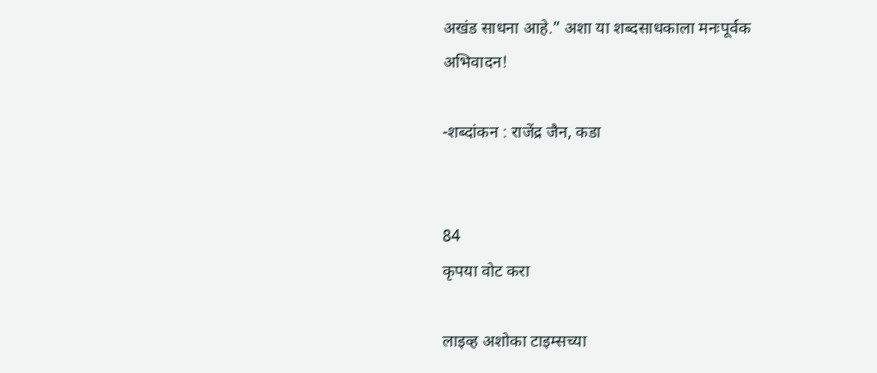अखंड साधना आहे.” अशा या शब्दसाधकाला मनःपूर्वक अभिवादन!

-शब्दांकन : राजेंद्र जैन, कडा


84
कृपया वोट करा

लाइव्ह अशोका टाइम्सच्या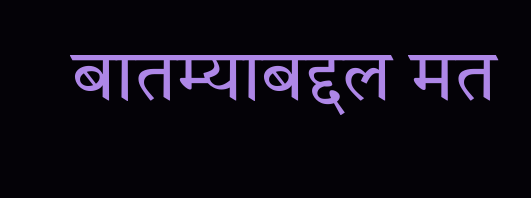बातम्याबद्दल मत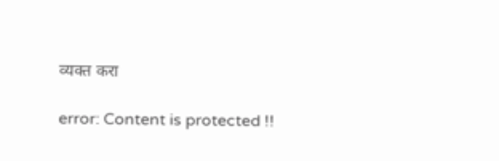व्यक्त करा

error: Content is protected !!